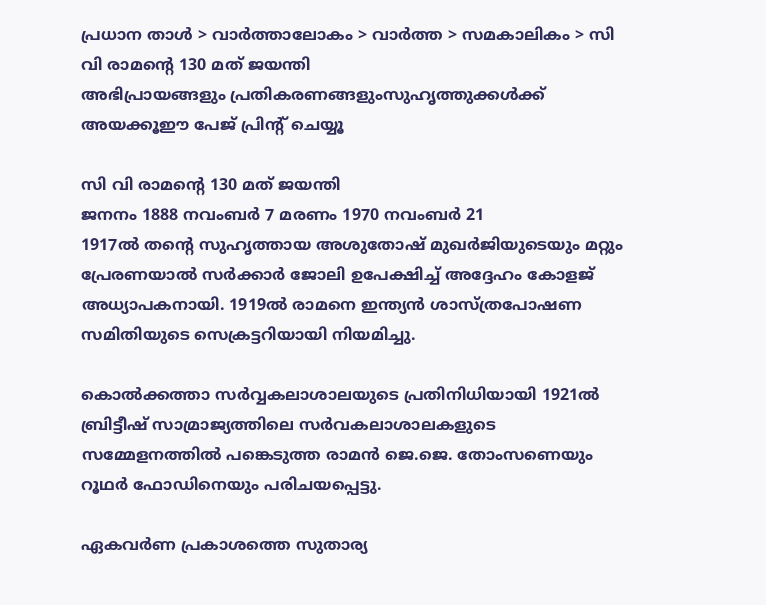പ്രധാന താള്‍ > വാര്‍ത്താലോകം > വാര്‍ത്ത > സമകാലികം > സി വി രാമന്‍റെ 130 മത് ജയന്തി
അഭിപ്രായങ്ങളും പ്രതികരണങ്ങളുംസുഹൃത്തുക്കള്‍ക്ക് അയക്കൂഈ പേജ് പ്രിന്‍റ് ചെയ്യൂ

സി വി രാമന്‍റെ 130 മത് ജയന്തി
ജനനം 1888 നവംബര്‍ 7 മരണം 1970 നവംബര്‍ 21
1917ല്‍ തന്‍റെ സുഹൃത്തായ അശുതോഷ്‌ മുഖര്‍ജിയുടെയും മറ്റും പ്രേരണയാല്‍ സര്‍ക്കാര്‍ ജോലി ഉപേക്ഷിച്ച്‌ അദ്ദേഹം കോളജ്‌ അധ്യാപകനായി. 1919ല്‍ രാമനെ ഇന്ത്യന്‍ ശാസ്ത്രപോഷണ സമിതിയുടെ സെക്രട്ടറിയായി നിയമിച്ചു.

കൊല്‍ക്കത്താ സര്‍വ്വകലാശാലയുടെ പ്രതിനിധിയായി 1921ല്‍ ബ്രിട്ടീഷ്‌ സാമ്രാജ്യത്തിലെ സര്‍വകലാശാലകളുടെ സമ്മേളനത്തില്‍ പങ്കെടുത്ത രാമന്‍ ജെ.ജെ. തോംസണെയും റൂഥര്‍ ഫോഡിനെയും പരിചയപ്പെട്ടു.

ഏകവര്‍ണ പ്രകാശത്തെ സുതാര്യ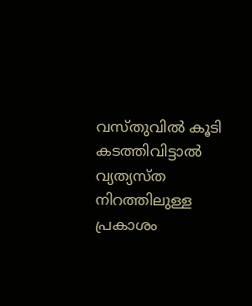വസ്തുവില്‍ കൂടി കടത്തിവിട്ടാല്‍ വ്യത്യസ്ത നിറത്തിലുള്ള പ്രകാശം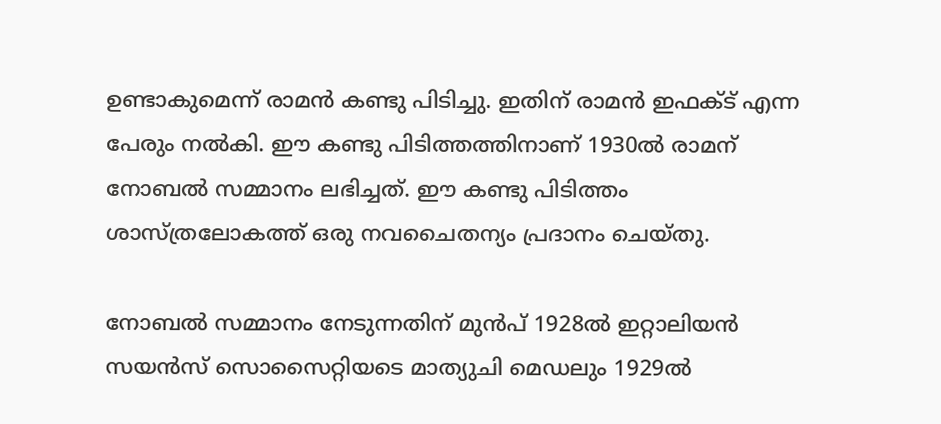ഉണ്ടാകുമെന്ന്‌ രാമന്‍ കണ്ടു പിടിച്ചു. ഇതിന്‌ രാമന്‍ ഇഫക്ട്‌ എന്ന പേരും നല്‍കി. ഈ കണ്ടു പിടിത്തത്തിനാണ്‌ 1930ല്‍ രാമന്‌ നോബല്‍ സമ്മാനം ലഭിച്ചത്‌. ഈ കണ്ടു പിടിത്തം ശാസ്ത്രലോകത്ത്‌ ഒരു നവചൈതന്യം പ്രദാനം ചെയ്തു.

നോബല്‍ സമ്മാനം നേടുന്നതിന്‌ മുന്‍പ്‌ 1928ല്‍ ഇറ്റാലിയന്‍ സയന്‍സ്‌ സൊസൈറ്റിയടെ മാത്യുചി മെഡലും 1929ല്‍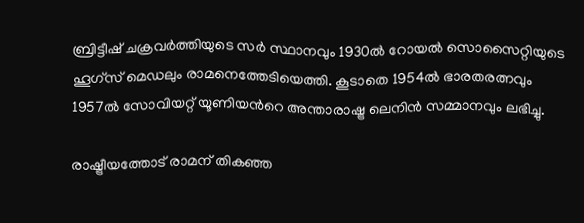ബ്രിട്ടീഷ്‌ ചക്രവര്‍ത്തിയുടെ സര്‍ സ്ഥാനവും 1930ല്‍ റോയല്‍ സൊസൈറ്റിയുടെ ഹൂഗ്‌സ്‌ മെഡലും രാമനെത്തേടിയെത്തി. കൂടാതെ 1954ല്‍ ഭാരതരത്നവും 1957ല്‍ സോവിയറ്റ്‌ യൂണിയന്‍റെ അന്താരാഷ്ട്ര ലെനിന്‍ സമ്മാനവും ലഭിച്ചു.

രാഷ്ട്രീയത്തോട്‌ രാമന്‌ തികഞ്ഞ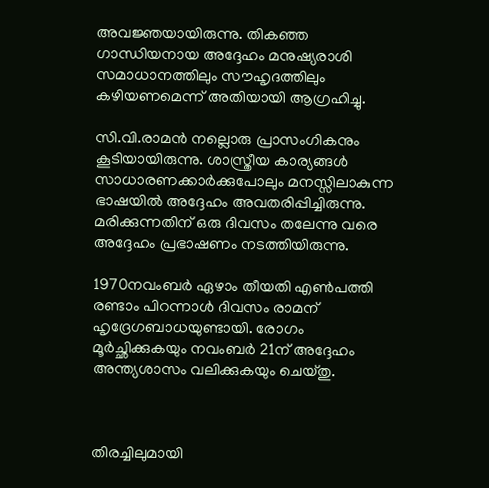അവജ്ഞയായിരുന്നു. തികഞ്ഞ ഗാന്ധിയനായ അദ്ദേഹം മനുഷ്യരാശി സമാധാനത്തിലും സൗഹൃദത്തിലും കഴിയണമെന്ന്‌ അതിയായി ആഗ്രഹിച്ചു.

സി.വി.രാമന്‍ നല്ലൊരു പ്രാസംഗികനും കൂടിയായിരുന്നു. ശാസ്ത്രീയ കാര്യങ്ങള്‍ സാധാരണക്കാര്‍ക്കുപോലും മനസ്സിലാകുന്ന ഭാഷയില്‍ അദ്ദേഹം അവതരിപ്പിച്ചിരുന്നു. മരിക്കുന്നതിന്‌ ഒരു ദിവസം തലേന്നു വരെ അദ്ദേഹം പ്രഭാഷണം നടത്തിയിരുന്നു.

1970നവംബര്‍ ഏഴാം തീയതി എണ്‍‌പത്തി രണ്ടാം പിറന്നാള്‍ ദിവസം രാമന്‌ ഹൃദ്രേഗബാധയുണ്ടായി. രോഗം മൂര്‍ച്ഛിക്കുകയും നവംബര്‍ 21ന്‌ അദ്ദേഹം അന്ത്യശാസം വലിക്കുകയും ചെയ്തു.



തിരച്ചിലുമായി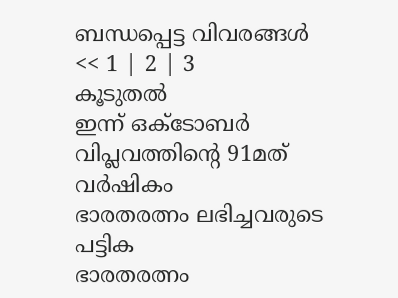ബന്ധപ്പെട്ട വിവരങ്ങള്‍
<< 1 | 2 | 3
കൂടുതല്‍
ഇന്ന് ഒക്ടോബര്‍ വിപ്ലവത്തിന്‍റെ 91മത് വര്‍ഷികം
ഭാരതരത്നം ലഭിച്ചവരുടെ പട്ടിക
ഭാരതരത്നം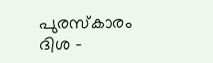പുരസ്കാരം
ദിശ -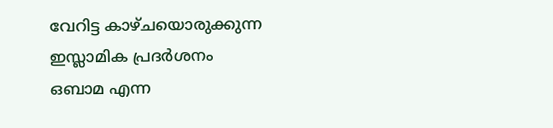വേറിട്ട കാഴ്ചയൊരുക്കുന്ന ഇസ്ലാമിക പ്രദര്‍ശനം
ഒബാമ എന്ന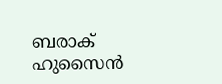ബരാക് ഹുസൈന്‍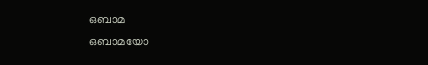ഒബാമ
ഒബാമയോ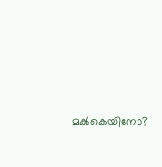മക്‍കെയിനോ?